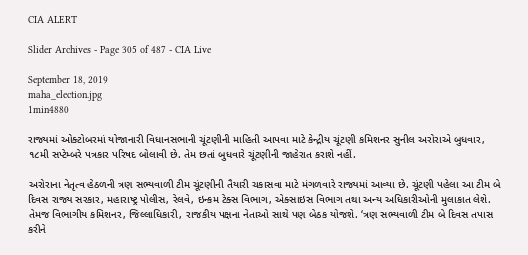CIA ALERT

Slider Archives - Page 305 of 487 - CIA Live

September 18, 2019
maha_election.jpg
1min4880

રાજ્યમાં ઓક્ટોબરમાં યોજાનારી વિધાનસભાની ચૂંટણીની માહિતી આપવા માટે કેન્દ્રીય ચૂંટણી કમિશનર સુનીલ અરોરાએ બુધવાર, ૧૮મી સપ્ટેમ્બરે પત્રકાર પરિષદ બોલાવી છે. તેમ છતાં બુધવારે ચૂંટણીની જાહેરાત કરાશે નહીં.

અરોરાના નેતૃત્વ હેઠળની ત્રણ સભ્યવાળી ટીમ ચૂંટણીની તૈયારી ચકાસવા માટે મંગળવારે રાજ્યમાં આવ્યા છે. ચૂંટણી પહેલા આ ટીમ બે દિવસ રાજ્ય સરકાર, મહારાષ્ટ્ર પોલીસ, રેલવે, ઇન્કમ ટેક્સ વિભાગ, એક્સાઇસ વિભાગ તથા અન્ય અધિકારીઓની મુલાકાત લેશે. તેમજ વિભાગીય કમિશનર, જિલ્લાધિકારી, રાજકીય પક્ષના નેતાઓ સાથે પણ બેઠક યોજશે. ‘ત્રણ સભ્યવાળી ટીમ બે દિવસ તપાસ કરીને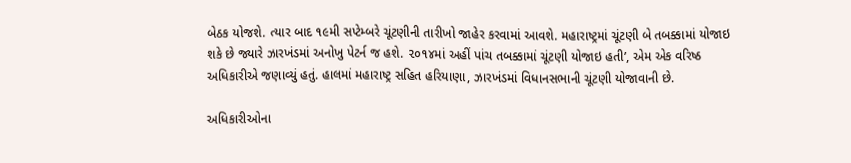બેઠક યોજશે. ત્યાર બાદ ૧૯મી સપ્ટેમ્બરે ચૂંટણીની તારીખો જાહેર કરવામાં આવશે. મહારાષ્ટ્રમાં ચૂંટણી બે તબક્કામાં યોજાઇ શકે છે જ્યારે ઝારખંડમાં અનોખુ પેટર્ન જ હશે. ૨૦૧૪માં અહીં પાંચ તબક્કામાં ચૂંટણી યોજાઇ હતી’, એમ એક વરિષ્ઠ અધિકારીએ જણાવ્યું હતું. હાલમાં મહારાષ્ટ્ર સહિત હરિયાણા, ઝારખંડમાં વિધાનસભાની ચૂંટણી યોજાવાની છે.

અધિકારીઓના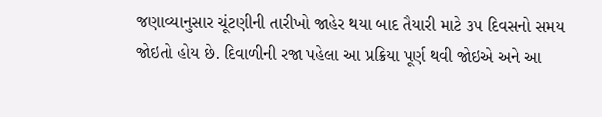જણાવ્યાનુસાર ચૂંટણીની તારીખો જાહેર થયા બાદ તૈયારી માટે ૩૫ દિવસનો સમય જોઇતો હોય છે. દિવાળીની રજા પહેલા આ પ્રક્રિયા પૂર્ણ થવી જોઇએ અને આ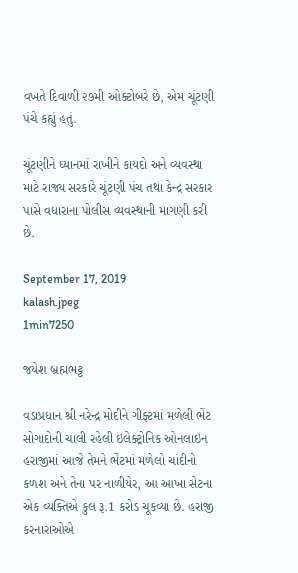વખતે દિવાળી ૨૭મી ઓક્ટોબરે છે, એમ ચૂંટણી પંચે કહ્યું હતું.

ચૂંટણીને ધ્યાનમાં રાખીને કાયદો અને વ્યવસ્થા માટે રાજ્ય સરકારે ચૂંટણી પંચ તથા કેન્દ્ર સરકાર પાસે વધારાના પોલીસ વ્યવસ્થાની માગણી કરી છે.

September 17, 2019
kalash.jpeg
1min7250

જયેશ બ્રહ્મભટ્ટ

વડાપ્રધાન શ્રી નરેન્દ્ર મોદીને ગીફ્ટમાં મળેલી ભેંટ સોગાદોની ચાલી રહેલી ઇલેક્ટ્રોનિક ઓનલાઇન હરાજીમાં આજે તેમને ભેંટમાં મળેલો ચાંદીનો કળશ અને તેના પર નાળીયેર, આ આખા સેટના એક વ્યક્તિએ કુલ રૂ.1 કરોડ ચૂકવ્યા છે. હરાજી કરનારાઓએ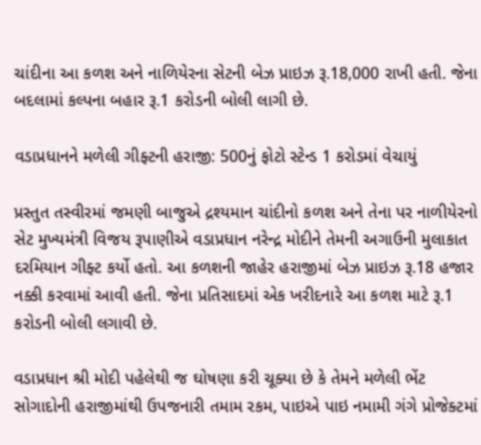ચાંદીના આ કળશ અને નાળિયેરના સેટની બેઝ પ્રાઇઝ રૂ.18,000 રાખી હતી. જેના બદલામાં કલ્પના બહાર રૂ.1 કરોડની બોલી લાગી છે.

વડાપ્રધાનને મળેલી ગીફ્ટની હરાજી: 500નું ફોટો સ્ટેન્ડ 1 કરોડમાં વેચાયું

પ્રસ્તુત તસ્વીરમાં જમણી બાજુએ દ્રશ્યમાન ચાંદીનો કળશ અને તેના પર નાળીયેરનો સેટ મુખ્યમંત્રી વિજય રૂપાણીએ વડાપ્રધાન નરેન્દ્ર મોદીને તેમની અગાઉની મુલાકાત દરમિયાન ગીફ્ટ કર્યો હતો. આ કળશની જાહેર હરાજીમાં બેઝ પ્રાઇઝ રૂ.18 હજાર નક્કી કરવામાં આવી હતી. જેના પ્રતિસાદમાં એક ખરીદનારે આ કળશ માટે રૂ.1 કરોડની બોલી લગાવી છે.

વડાપ્રધાન શ્રી મોદી પહેલેથી જ ઘોષણા કરી ચૂક્યા છે કે તેમને મળેલી ભેંટ સોગાદોની હરાજીમાંથી ઉપજનારી તમામ રકમ, પાઇએ પાઇ નમામી ગંગે પ્રોજેક્ટમાં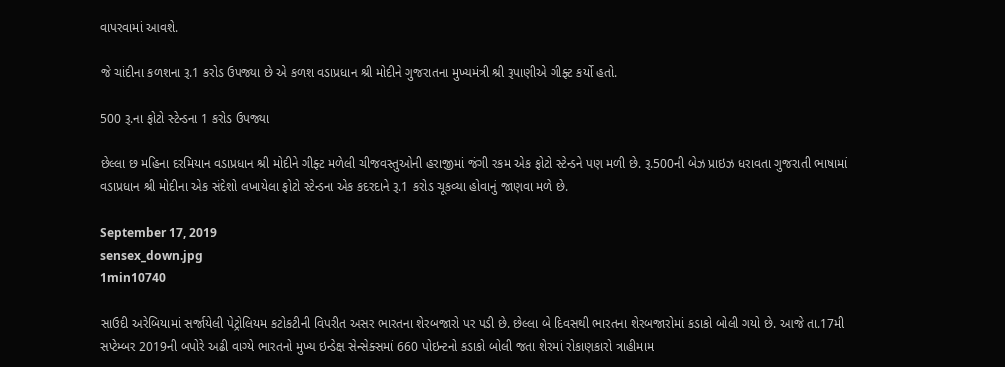વાપરવામાં આવશે.

જે ચાંદીના કળશના રૂ.1 કરોડ ઉપજ્યા છે એ કળશ વડાપ્રધાન શ્રી મોદીને ગુજરાતના મુખ્યમંત્રી શ્રી રૂપાણીએ ગીફ્ટ કર્યો હતો.

500 રૂ.ના ફોટો સ્ટેન્ડના 1 કરોડ ઉપજ્યા

છેલ્લા છ મહિના દરમિયાન વડાપ્રધાન શ્રી મોદીને ગીફ્ટ મળેલી ચીજવસ્તુઓની હરાજીમાં જંગી રકમ એક ફોટો સ્ટેન્ડને પણ મળી છે. રૂ.500ની બેઝ પ્રાઇઝ ધરાવતા ગુજરાતી ભાષામાં વડાપ્રધાન શ્રી મોદીના એક સંદેશો લખાયેલા ફોટો સ્ટેન્ડના એક કદરદાને રૂ.1 કરોડ ચૂકવ્યા હોવાનું જાણવા મળે છે.

September 17, 2019
sensex_down.jpg
1min10740

સાઉદી અરેબિયામાં સર્જાયેલી પેટ્રોલિયમ કટોકટીની વિપરીત અસર ભારતના શેરબજારો પર પડી છે. છેલ્લા બે દિવસથી ભારતના શેરબજારોમાં કડાકો બોલી ગયો છે. આજે તા.17મી સપ્ટેમ્બર 2019ની બપોરે અઢી વાગ્યે ભારતનો મુખ્ય ઇન્ડેક્ષ સેન્સેક્સમાં 660 પોઇન્ટનો કડાકો બોલી જતા શેરમાં રોકાણકારો ત્રાહીમામ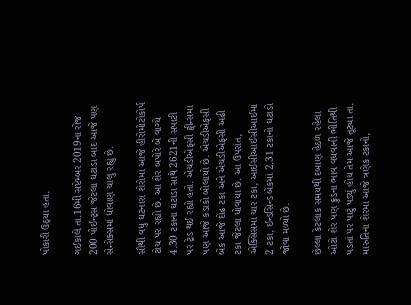પોકારી ઉઠ્યા હતા.

ગઈકાલે તા.16મી સપ્ટેમ્બર 2019ના રોજ 200 પોઈન્ટ્સ જેટલા ઘટાડા બાદ આજે પણ સેન્સેક્સમાં ધોવાણ ચાલુ રહ્યું છે.

સૌથી વધુ ઘટનારા શેરોમાં આજે હીરોમોટોકોર્પ ટોચ પર રહ્યો છે. આ શેર બપોરે બે વાગ્યે 4.30 ટકાના ઘટાડા સાથે 2621ની સપાટી પર ટ્રેડ થઈ રહ્યો હતો. એચડીએફસી ટ્વીન્સમાં પણ આજે કડાકો બોલાયો છે. એચડીએફસી બેંક આજે દોઢ ટકા અને એચડીએફસી અઢી ટકા જેટલા ધોવાયા છે. આ ઉપરાંત, એક્સિસમાં ચાર ટકા, આઈસીઆઈસીઆઈમાં 2 ટકા, ઈન્ડસિન્ડ બેંકમાં 2.31 ટકાનો ઘટાડો જોવા મળ્યો છે.

છેલ્લા કેટલાક સમયથી દબાણ હેઠળ રહેલા ઓટો શેર પણ ક્રુડના ભાવ વધવાની ભીતિથી પડતાં પર પાટું પડ્યું હોય તેમ આજે તૂટ્યા તા. મારુતિના શેરમાં આજે ત્રણેક ટકાનો,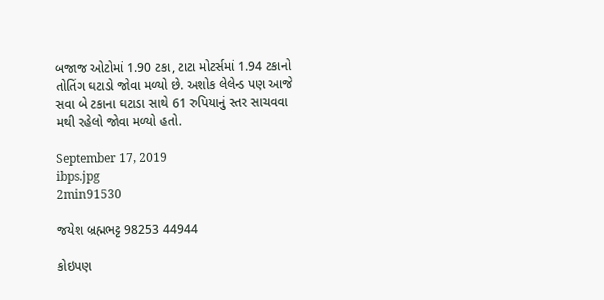બજાજ ઓટોમાં 1.90 ટકા, ટાટા મોટર્સમાં 1.94 ટકાનો તોતિંગ ઘટાડો જોવા મળ્યો છે. અશોક લેલેન્ડ પણ આજે સવા બે ટકાના ઘટાડા સાથે 61 રુપિયાનું સ્તર સાચવવા મથી રહેલો જોવા મળ્યો હતો.

September 17, 2019
ibps.jpg
2min91530

જયેશ બ્રહ્મભટ્ટ 98253 44944

કોઇપણ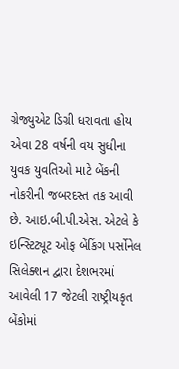ગ્રેજ્યુએટ ડિગ્રી ધરાવતા હોય એવા 28 વર્ષની વય સુધીના યુવક યુવતિઓ માટે બેંકની નોકરીની જબરદસ્ત તક આવી છે. આઇ.બી.પી.એસ. એટલે કે ઇન્સ્ટિટ્યૂટ ઓફ બેંકિંગ પર્સોનેલ સિલેક્શન દ્વારા દેશભરમાં આવેલી 17 જેટલી રાષ્ટ્રીયકૃત બેંકોમાં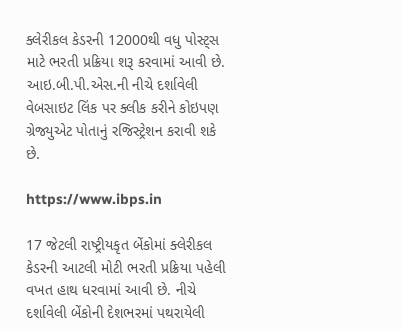ક્લેરીકલ કેડરની 12000થી વધુ પોસ્ટ્સ માટે ભરતી પ્રક્રિયા શરૂ કરવામાં આવી છે. આઇ.બી.પી.એસ.ની નીચે દર્શાવેલી વેબસાઇટ લિંક પર ક્લીક કરીને કોઇપણ ગ્રેજ્યુએટ પોતાનું રજિસ્ટ્રેશન કરાવી શકે છે.

https://www.ibps.in

17 જેટલી રાષ્ટ્રીયકૃત બેંકોમાં ક્લેરીકલ કેડરની આટલી મોટી ભરતી પ્રક્રિયા પહેલી વખત હાથ ધરવામાં આવી છે. નીચે દર્શાવેલી બેંકોની દેશભરમાં પથરાયેલી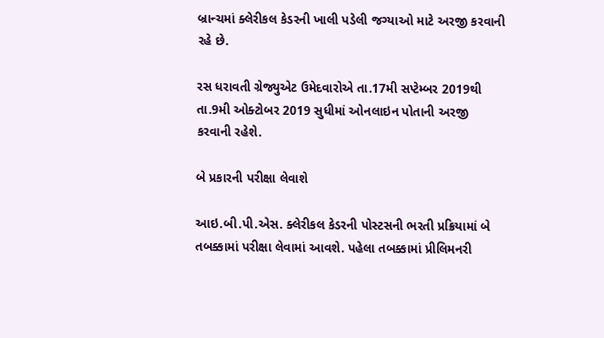બ્રાન્ચમાં ક્લેરીકલ કેડરની ખાલી પડેલી જગ્યાઓ માટે અરજી કરવાની રહે છે.

રસ ધરાવતી ગ્રેજ્યુએટ ઉમેદવારોએ તા.17મી સપ્ટેમ્બર 2019થી તા.9મી ઓક્ટોબર 2019 સુધીમાં ઓનલાઇન પોતાની અરજી કરવાની રહેશે.

બે પ્રકારની પરીક્ષા લેવાશે

આઇ.બી.પી.એસ. ક્લેરીકલ કેડરની પોસ્ટસની ભરતી પ્રક્રિયામાં બે તબક્કામાં પરીક્ષા લેવામાં આવશે. પહેલા તબક્કામાં પ્રીલિમનરી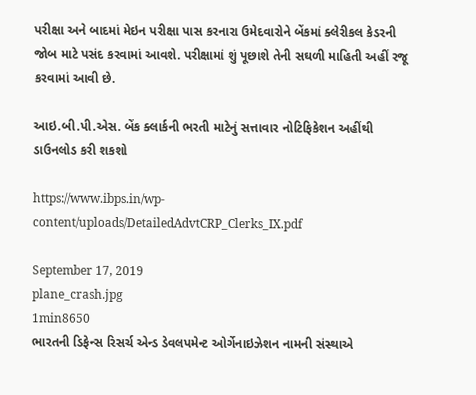પરીક્ષા અને બાદમાં મેઇન પરીક્ષા પાસ કરનારા ઉમેદવારોને બેંકમાં ક્લેરીકલ કેડરની જોબ માટે પસંદ કરવામાં આવશે. પરીક્ષામાં શું પૂછાશે તેની સઘળી માહિતી અહીં રજૂ કરવામાં આવી છે.

આઇ.બી.પી.એસ. બેંક ક્લાર્કની ભરતી માટેનું સત્તાવાર નોટિફિકેશન અહીંથી ડાઉનલોડ કરી શકશો

https://www.ibps.in/wp-content/uploads/DetailedAdvtCRP_Clerks_IX.pdf

September 17, 2019
plane_crash.jpg
1min8650
ભારતની ડિફેન્સ રિસર્ચ એન્ડ ડેવલપમેન્ટ ઓર્ગેનાઇઝેશન નામની સંસ્થાએ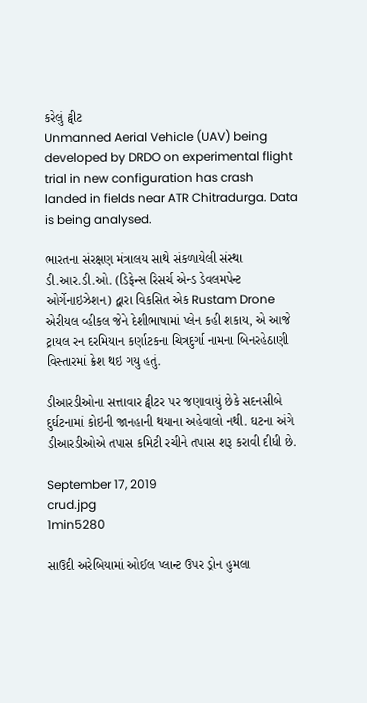કરેલું ટ્વીટ
Unmanned Aerial Vehicle (UAV) being developed by DRDO on experimental flight trial in new configuration has crash landed in fields near ATR Chitradurga. Data is being analysed.

ભારતના સંરક્ષણ મંત્રાલય સાથે સંકળાયેલી સંસ્થા ડી.આર.ડી.ઓ. (ડિફેન્સ રિસર્ચ એન્ડ ડેવલમપેન્ટ ઓર્ગેનાઇઝેશન) દ્વારા વિકસિત એક Rustam Drone એરીયલ વ્હીકલ જેને દેશીભાષામાં પ્લેન કહી શકાય, એ આજે ટ્રાયલ રન દરમિયાન કર્ણાટકના ચિત્રદુર્ગા નામના બિનરહેઠાણી વિસ્તારમાં ક્રેશ થઇ ગયુ હતું.

ડીઆરડીઓના સત્તાવાર ટ્વીટર પર જણાવાયું છેકે સદનસીબે દુર્ઘટનામાં કોઇની જાનહાની થયાના અહેવાલો નથી. ઘટના અંગે ડીઆરડીઓએ તપાસ કમિટી રચીને તપાસ શરૂ કરાવી દીધી છે.

September 17, 2019
crud.jpg
1min5280

સાઉદી અરેબિયામાં ઓઈલ પ્લાન્ટ ઉપર ડ્રોન હુમલા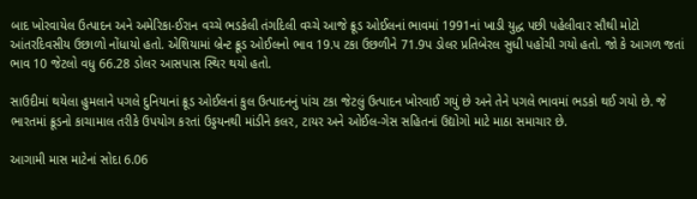બાદ ખોરવાયેલ ઉત્પાદન અને અમેરિકા-ઈરાન વચ્ચે ભડકેલી તંગદિલી વચ્ચે આજે ક્રૂડ ઓઈલનાં ભાવમાં 1991નાં ખાડી યુદ્ધ પછી પહેલીવાર સૌથી મોટો આંતરદિવસીય ઉછાળો નોંધાયો હતો. એશિયામાં બ્રેન્ટ ક્રૂડ ઓઈલનો ભાવ 19.પ ટકા ઉછળીને 71.9પ ડોલર પ્રતિબેરલ સુધી પહોંચી ગયો હતો. જો કે આગળ જતાં ભાવ 10 જેટલો વધુ 66.28 ડોલર આસપાસ સ્થિર થયો હતો.

સાઉદીમાં થયેલા હુમલાને પગલે દુનિયાનાં ક્રૂડ ઓઈલનાં કુલ ઉત્પાદનનું પાંચ ટકા જેટલું ઉત્પાદન ખોરવાઈ ગયું છે અને તેને પગલે ભાવમાં ભડકો થઈ ગયો છે. જે ભારતમાં ક્રૂડનો કાચામાલ તરીકે ઉપયોગ કરતાં ઉડ્ડયનથી માંડીને કલર, ટાયર અને ઓઈલ-ગેસ સહિતનાં ઉદ્યોગો માટે માઠા સમાચાર છે.

આગામી માસ માટેનાં સોદા 6.06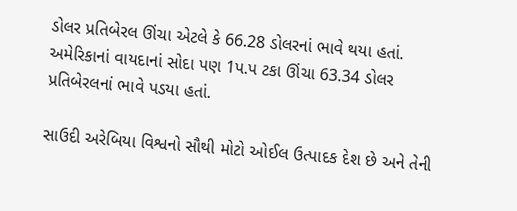ડોલર પ્રતિબેરલ ઊંચા એટલે કે 66.28 ડોલરનાં ભાવે થયા હતાં. અમેરિકાનાં વાયદાનાં સોદા પણ 1પ.પ ટકા ઊંચા 63.34 ડોલર પ્રતિબેરલનાં ભાવે પડયા હતાં.

સાઉદી અરેબિયા વિશ્વનો સૌથી મોટો ઓઈલ ઉત્પાદક દેશ છે અને તેની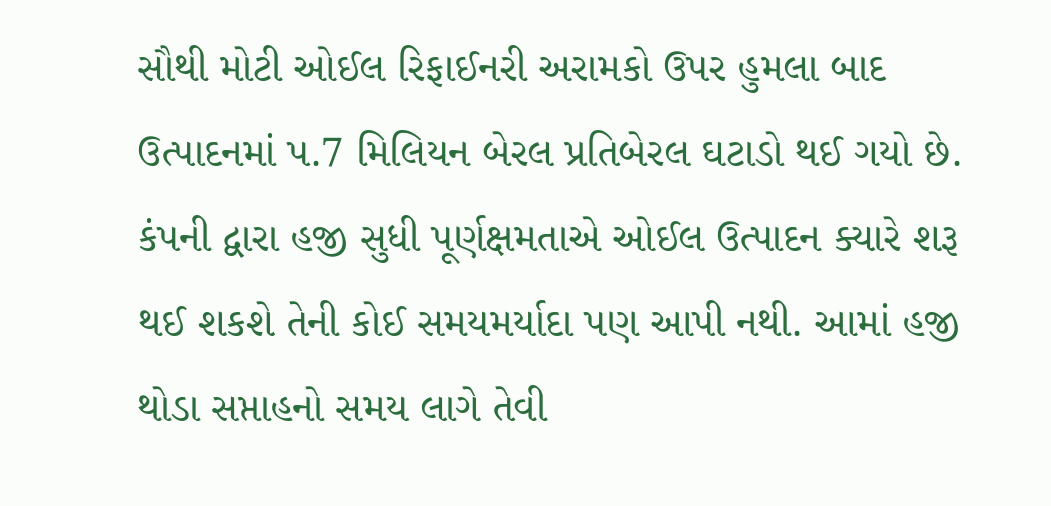સૌથી મોટી ઓઈલ રિફાઈનરી અરામકો ઉપર હુમલા બાદ ઉત્પાદનમાં પ.7 મિલિયન બેરલ પ્રતિબેરલ ઘટાડો થઈ ગયો છે. કંપની દ્વારા હજી સુધી પૂર્ણક્ષમતાએ ઓઈલ ઉત્પાદન ક્યારે શરૂ થઈ શકશે તેની કોઈ સમયમર્યાદા પણ આપી નથી. આમાં હજી થોડા સપ્તાહનો સમય લાગે તેવી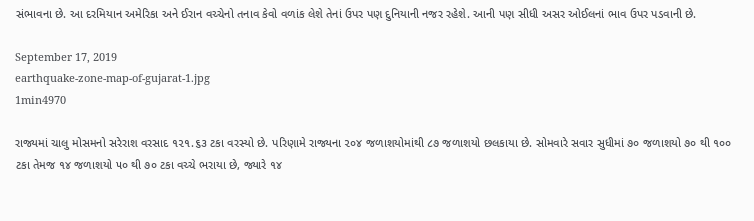સંભાવના છે. આ દરમિયાન અમેરિકા અને ઈરાન વચ્ચેનો તનાવ કેવો વળાંક લેશે તેનાં ઉપર પણ દુનિયાની નજર રહેશે. આની પણ સીધી અસર ઓઈલનાં ભાવ ઉપર પડવાની છે.

September 17, 2019
earthquake-zone-map-of-gujarat-1.jpg
1min4970

રાજ્યમાં ચાલુ મોસમનો સરેરાશ વરસાદ ૧૨૧.૬૩ ટકા વરસ્યો છે. પરિણામે રાજ્યના ૨૦૪ જળાશયોમાંથી ૮૭ જળાશયો છલકાયા છે. સોમવારે સવાર સુધીમાં ૭૦ જળાશયો ૭૦ થી ૧૦૦ ટકા તેમજ ૧૪ જળાશયો ૫૦ થી ૭૦ ટકા વચ્ચે ભરાયા છે, જ્યારે ૧૪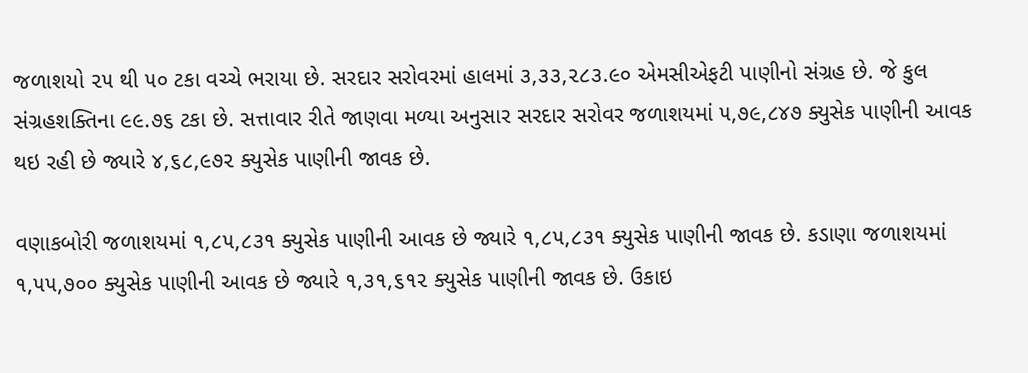જળાશયો ૨૫ થી ૫૦ ટકા વચ્ચે ભરાયા છે. સરદાર સરોવરમાં હાલમાં ૩,૩૩,૨૮૩.૯૦ એમસીએફટી પાણીનો સંગ્રહ છે. જે કુલ સંગ્રહશક્તિના ૯૯.૭૬ ટકા છે. સત્તાવાર રીતે જાણવા મળ્યા અનુસાર સરદાર સરોવર જળાશયમાં ૫,૭૯,૮૪૭ ક્યુસેક પાણીની આવક થઇ રહી છે જ્યારે ૪,૬૮,૯૭૨ ક્યુસેક પાણીની જાવક છે.

વણાકબોરી જળાશયમાં ૧,૮૫,૮૩૧ ક્યુસેક પાણીની આવક છે જ્યારે ૧,૮૫,૮૩૧ ક્યુસેક પાણીની જાવક છે. કડાણા જળાશયમાં ૧,૫૫,૭૦૦ ક્યુસેક પાણીની આવક છે જ્યારે ૧,૩૧,૬૧૨ ક્યુસેક પાણીની જાવક છે. ઉકાઇ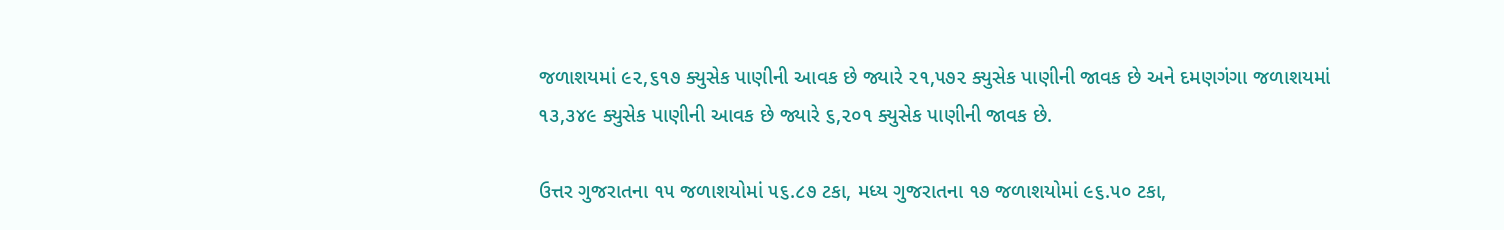જળાશયમાં ૯૨,૬૧૭ ક્યુસેક પાણીની આવક છે જ્યારે ૨૧,૫૭૨ ક્યુસેક પાણીની જાવક છે અને દમણગંગા જળાશયમાં ૧૩,૩૪૯ ક્યુસેક પાણીની આવક છે જ્યારે ૬,૨૦૧ ક્યુસેક પાણીની જાવક છે.

ઉત્તર ગુજરાતના ૧૫ જળાશયોમાં ૫૬.૮૭ ટકા, મધ્ય ગુજરાતના ૧૭ જળાશયોમાં ૯૬.૫૦ ટકા,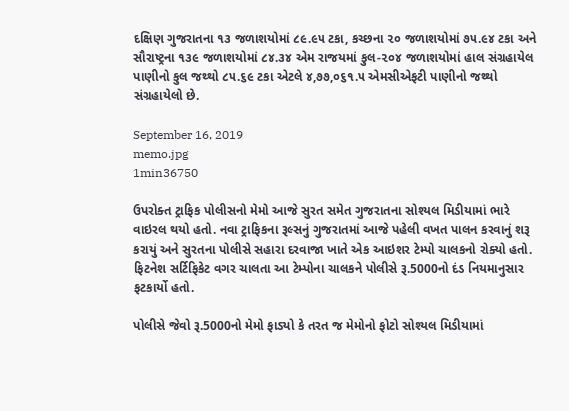દક્ષિણ ગુજરાતના ૧૩ જળાશયોમાં ૮૯.૯૫ ટકા, કચ્છના ૨૦ જળાશયોમાં ૭૫.૯૪ ટકા અને સૌરાષ્ટ્રના ૧૩૯ જળાશયોમાં ૮૪.૩૪ એમ રાજયમાં કુલ-૨૦૪ જળાશયોમાં હાલ સંગ્રહાયેલ પાણીનો કુલ જથ્થો ૮૫.૬૯ ટકા એટલે ૪,૭૭,૦૬૧.૫ એમસીએફટી પાણીનો જથ્થો સંગ્રહાયેલો છે.

September 16, 2019
memo.jpg
1min36750

ઉપરોક્ત ટ્રાફિક પોલીસનો મેમો આજે સુરત સમેત ગુજરાતના સોશ્યલ મિડીયામાં ભારે વાઇરલ થયો હતો. નવા ટ્રાફિકના રૂલ્સનું ગુજરાતમાં આજે પહેલી વખત પાલન કરવાનું શરૂ કરાયું અને સુરતના પોલીસે સહારા દરવાજા ખાતે એક આઇશર ટેમ્પો ચાલકનો રોક્યો હતો. ફિટનેશ સર્ટિફિકેટ વગર ચાલતા આ ટેમ્પોના ચાલકને પોલીસે રૂ.5000નો દંડ નિયમાનુસાર ફટકાર્યો હતો.

પોલીસે જેવો રૂ.5000નો મેમો ફાડ્યો કે તરત જ મેમોનો ફોટો સોશ્યલ મિડીયામાં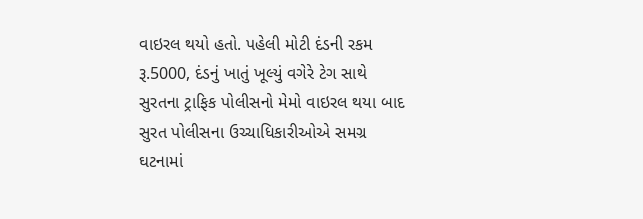વાઇરલ થયો હતો. પહેલી મોટી દંડની રકમ રૂ.5000, દંડનું ખાતું ખૂલ્યું વગેરે ટેગ સાથે સુરતના ટ્રાફિક પોલીસનો મેમો વાઇરલ થયા બાદ સુરત પોલીસના ઉચ્ચાધિકારીઓએ સમગ્ર ઘટનામાં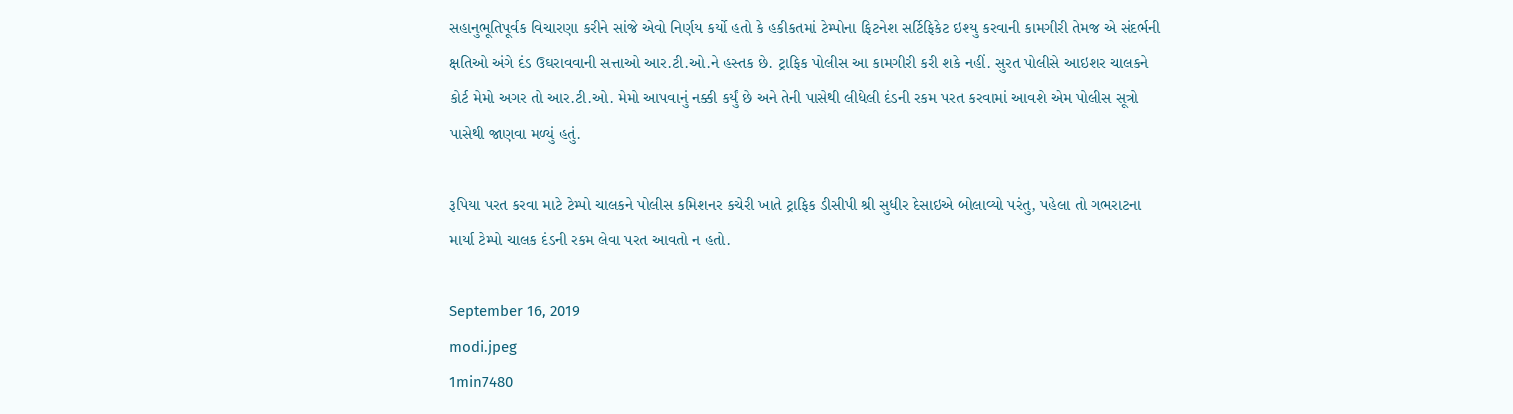સહાનુભૂતિપૂર્વક વિચારણા કરીને સાંજે એવો નિર્ણય કર્યો હતો કે હકીકતમાં ટેમ્પોના ફિટનેશ સર્ટિફિકેટ ઇશ્યુ કરવાની કામગીરી તેમજ એ સંદર્ભની ક્ષતિઓ અંગે દંડ ઉઘરાવવાની સત્તાઓ આર.ટી.ઓ.ને હસ્તક છે. ટ્રાફિક પોલીસ આ કામગીરી કરી શકે નહીં. સુરત પોલીસે આઇશર ચાલકને કોર્ટ મેમો અગર તો આર.ટી.ઓ. મેમો આપવાનું નક્કી કર્યું છે અને તેની પાસેથી લીધેલી દંડની રકમ પરત કરવામાં આવશે એમ પોલીસ સૂત્રો પાસેથી જાણવા મળ્યું હતું.

રૂપિયા પરત કરવા માટે ટેમ્પો ચાલકને પોલીસ કમિશનર કચેરી ખાતે ટ્રાફિક ડીસીપી શ્રી સુધીર દેસાઇએ બોલાવ્યો પરંતુ, પહેલા તો ગભરાટના માર્યા ટેમ્પો ચાલક દંડની રકમ લેવા પરત આવતો ન હતો.

September 16, 2019
modi.jpeg
1min7480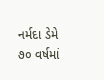નર્મદા ડેમે ૭૦ વર્ષમાં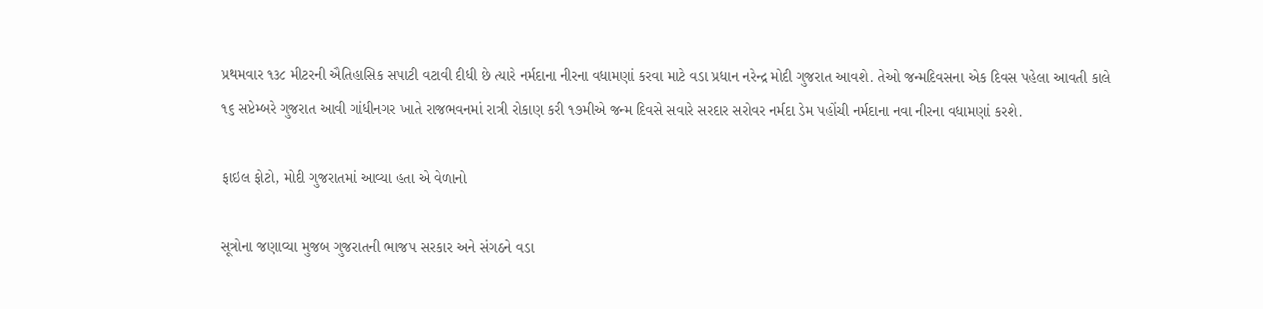પ્રથમવાર ૧૩૮ મીટરની ઐતિહાસિક સપાટી વટાવી દીધી છે ત્યારે નર્મદાના નીરના વધામણાં કરવા માટે વડા પ્રધાન નરેન્દ્ર મોદી ગુજરાત આવશે. તેઓ જન્મદિવસના એક દિવસ પહેલા આવતી કાલે ૧૬ સપ્ટેમ્બરે ગુજરાત આવી ગાંધીનગર ખાતે રાજભવનમાં રાત્રી રોકાણ કરી ૧૭મીએ જન્મ દિવસે સવારે સરદાર સરોવર નર્મદા ડેમ પહોંચી નર્મદાના નવા નીરના વધામણાં કરશે.

ફાઇલ ફોટો, મોદી ગુજરાતમાં આવ્યા હતા એ વેળાનો

સૂત્રોના જણાવ્યા મુજબ ગુજરાતની ભાજપ સરકાર અને સંગઠને વડા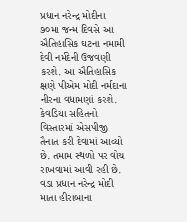પ્રધાન નરેન્દ્ર મોદીના ૭૦મા જન્મ દિવસે આ ઐતિહાસિક ઘટના નમામી દેવી નર્મદેની ઉજવણી કરશે. આ ઐતિહાસિક ક્ષણે પીએમ મોદી નર્મદાના નીરના વધામણાં કરશે. કેવડિયા સહિતનો વિસ્તારમાં એસપીજી તૈનાત કરી દેવામાં આવ્યો છે. તમામ સ્થળો પર વોચ રાખવામાં આવી રહી છે. વડા પ્રધાન નરેન્દ્ર મોદી માતા હીરાબાના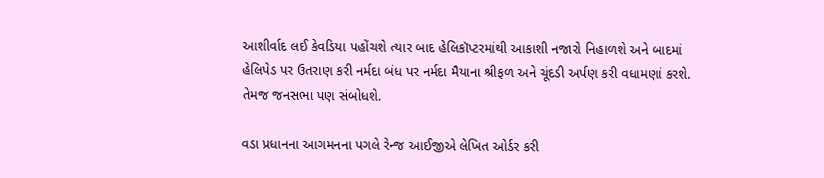આશીર્વાદ લઈ કેવડિયા પહોંચશે ત્યાર બાદ હેલિકૉપ્ટરમાંથી આકાશી નજારો નિહાળશે અને બાદમાં હેલિપેડ પર ઉતરાણ કરી નર્મદા બંધ પર નર્મદા મૈયાના શ્રીફળ અને ચૂંદડી અર્પણ કરી વધામણાં કરશે. તેમજ જનસભા પણ સંબોધશે.

વડા પ્રધાનના આગમનના પગલે રેન્જ આઈજીએ લેખિત ઓર્ડર કરી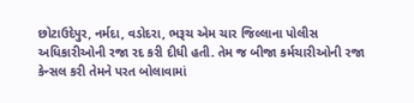છોટાઉદેપુર, નર્મદા, વડોદરા, ભરૂચ એમ ચાર જિલ્લાના પોલીસ અધિકારીઓની રજા રદ કરી દીધી હતી. તેમ જ બીજા કર્મચારીઓની રજા કેન્સલ કરી તેમને પરત બોલાવામાં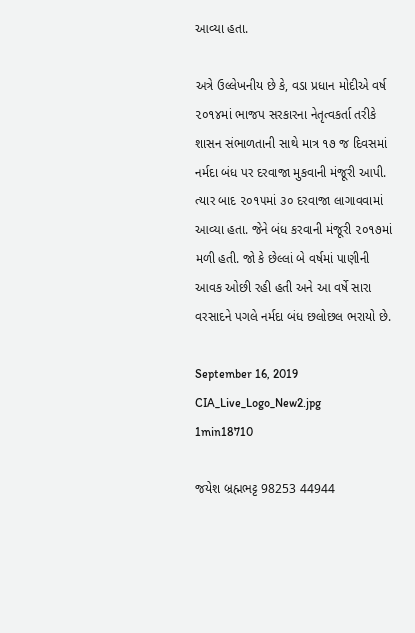આવ્યા હતા.

અત્રે ઉલ્લેખનીય છે કે, વડા પ્રધાન મોદીએ વર્ષ ૨૦૧૪માં ભાજપ સરકારના નેતૃત્વકર્તા તરીકે શાસન સંભાળતાની સાથે માત્ર ૧૭ જ દિવસમાં નર્મદા બંધ પર દરવાજા મુકવાની મંજૂરી આપી. ત્યાર બાદ ૨૦૧૫માં ૩૦ દરવાજા લાગાવવામાં આવ્યા હતા. જેને બંધ કરવાની મંજૂરી ૨૦૧૭માં મળી હતી. જો કે છેલ્લાં બે વર્ષમાં પાણીની આવક ઓછી રહી હતી અને આ વર્ષે સારા વરસાદને પગલે નર્મદા બંધ છલોછલ ભરાયો છે.

September 16, 2019
CIA_Live_Logo_New2.jpg
1min18710

જયેશ બ્રહ્મભટ્ટ 98253 44944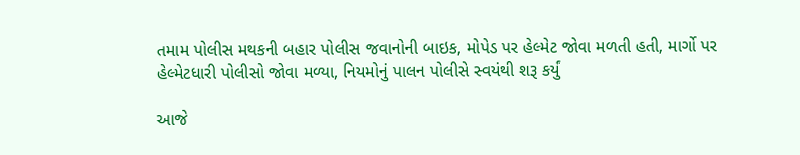તમામ પોલીસ મથકની બહાર પોલીસ જવાનોની બાઇક, મોપેડ પર હેલ્મેટ જોવા મળતી હતી, માર્ગો પર હેલ્મેટધારી પોલીસો જોવા મળ્યા, નિયમોનું પાલન પોલીસે સ્વયંથી શરૂ કર્યું

આજે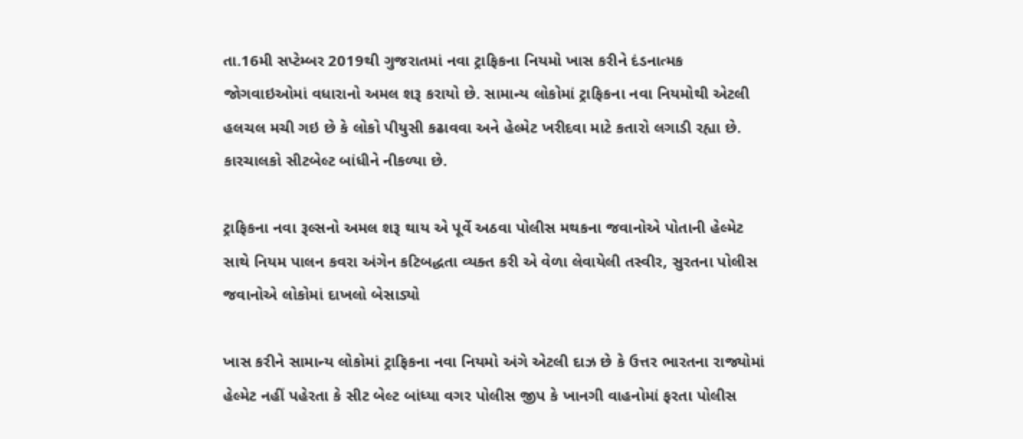તા.16મી સપ્ટેમ્બર 2019થી ગુજરાતમાં નવા ટ્રાફિકના નિયમો ખાસ કરીને દંડનાત્મક જોગવાઇઓમાં વધારાનો અમલ શરૂ કરાયો છે. સામાન્ય લોકોમાં ટ્રાફિકના નવા નિયમોથી એટલી હલચલ મચી ગઇ છે કે લોકો પીયુસી કઢાવવા અને હેલ્મેટ ખરીદવા માટે કતારો લગાડી રહ્યા છે. કારચાલકો સીટબેલ્ટ બાંધીને નીકળ્યા છે.

ટ્રાફિકના નવા રૂલ્સનો અમલ શરૂ થાય એ પૂર્વે અઠવા પોલીસ મથકના જવાનોએ પોતાની હેલ્મેટ સાથે નિયમ પાલન કવરા અંગેન કટિબદ્ધતા વ્યક્ત કરી એ વેળા લેવાયેલી તસ્વીર, સુરતના પોલીસ જવાનોએ લોકોમાં દાખલો બેસાડ્યો

ખાસ કરીને સામાન્ય લોકોમાં ટ્રાફિકના નવા નિયમો અંગે એટલી દાઝ છે કે ઉત્તર ભારતના રાજ્યોમાં હેલ્મેટ નહીં પહેરતા કે સીટ બેલ્ટ બાંધ્યા વગર પોલીસ જીપ કે ખાનગી વાહનોમાં ફરતા પોલીસ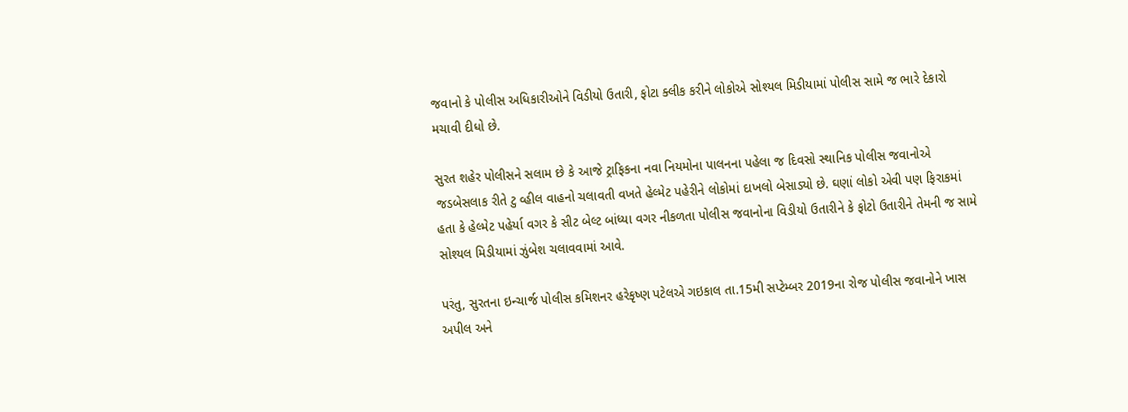જવાનો કે પોલીસ અધિકારીઓને વિડીયો ઉતારી, ફોટા ક્લીક કરીને લોકોએ સોશ્યલ મિડીયામાં પોલીસ સામે જ ભારે દેકારો મચાવી દીધો છે.

સુરત શહેર પોલીસને સલામ છે કે આજે ટ્રાફિકના નવા નિયમોના પાલનના પહેલા જ દિવસો સ્થાનિક પોલીસ જવાનોએ જડબેસલાક રીતે ટુ વ્હીલ વાહનો ચલાવતી વખતે હેલ્મેટ પહેરીને લોકોમાં દાખલો બેસાડ્યો છે. ઘણાં લોકો એવી પણ ફિરાકમાં હતા કે હેલ્મેટ પહેર્યા વગર કે સીટ બેલ્ટ બાંધ્યા વગર નીકળતા પોલીસ જવાનોના વિડીયો ઉતારીને કે ફોટો ઉતારીને તેમની જ સામે સોશ્યલ મિડીયામાં ઝુંબેશ ચલાવવામાં આવે.

પરંતુ, સુરતના ઇન્ચાર્જ પોલીસ કમિશનર હરેકૃષ્ણ પટેલએ ગઇકાલ તા.15મી સપ્ટેમ્બર 2019ના રોજ પોલીસ જવાનોને ખાસ અપીલ અને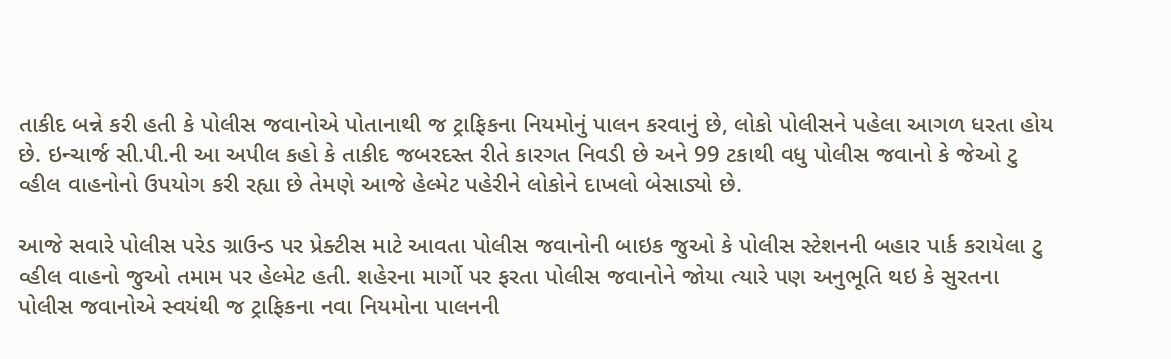તાકીદ બન્ને કરી હતી કે પોલીસ જવાનોએ પોતાનાથી જ ટ્રાફિકના નિયમોનું પાલન કરવાનું છે, લોકો પોલીસને પહેલા આગળ ધરતા હોય છે. ઇન્ચાર્જ સી.પી.ની આ અપીલ કહો કે તાકીદ જબરદસ્ત રીતે કારગત નિવડી છે અને 99 ટકાથી વધુ પોલીસ જવાનો કે જેઓ ટુ વ્હીલ વાહનોનો ઉપયોગ કરી રહ્યા છે તેમણે આજે હેલ્મેટ પહેરીને લોકોને દાખલો બેસાડ્યો છે.

આજે સવારે પોલીસ પરેડ ગ્રાઉન્ડ પર પ્રેક્ટીસ માટે આવતા પોલીસ જવાનોની બાઇક જુઓ કે પોલીસ સ્ટેશનની બહાર પાર્ક કરાયેલા ટુ વ્હીલ વાહનો જુઓ તમામ પર હેલ્મેટ હતી. શહેરના માર્ગો પર ફરતા પોલીસ જવાનોને જોયા ત્યારે પણ અનુભૂતિ થઇ કે સુરતના પોલીસ જવાનોએ સ્વયંથી જ ટ્રાફિકના નવા નિયમોના પાલનની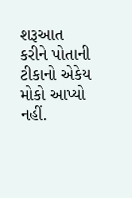શરૂઆત કરીને પોતાની ટીકાનો એકેય મોકો આપ્યો નહીં.